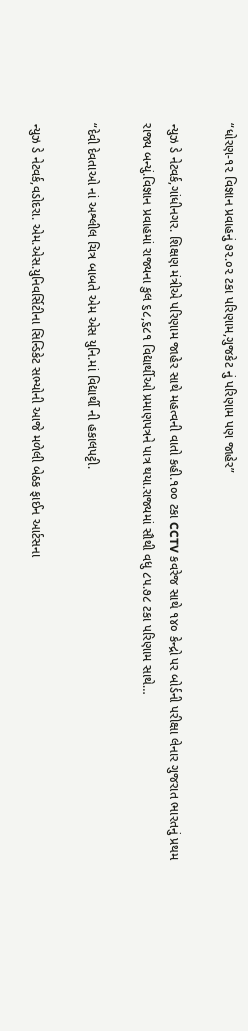“ધોરણ-૧૨ વિજ્ઞાન પ્રવાહનું ૭૨.૦૨ ટકા પરિણામ,ગુજકેટ નું પરિણામ પણ જાહેર”

ન્યુઝ ડે નેટવર્ક,ગાંધીનગર. શિક્ષણ મંત્રીએ પરિણામ જાહેર સાથે મહત્વની વાતો કહી.૧૦૦ ટકા CCTV કવરેજ સાથે ૧૪૦ કેન્દ્રો પર બોર્ડની પરીક્ષા લેનાર ગુજરાત ભારતનું પ્રથમ રાજ્ય બન્યું.વિજ્ઞાન પ્રવાહમાં રાજ્યના કુલ ૬૮,૬૮૧ વિદ્યાર્થીઓ પ્રમાણપત્રને પાત્ર થયા.રાજ્યમાં સૌથી વધુ ૮૫.૭૮ ટકા પરિણામ સાથે…

“દેવી દેવતાઓ નાં અશ્લીલ ચિત્ર બાબતે એમ એસ યુનિ.માં વિદ્યાર્થી ની હકાલપટ્ટી.

ન્યુઝ ડે નેટવર્ક,વડોદરા. એમ.એસ.યુનિવર્સિટીના સિન્ડિકેટ સભ્યોની આજે મળેલી બેઠક ફાઈન આર્ટસના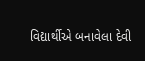વિદ્યાર્થીએ બનાવેલા દેવી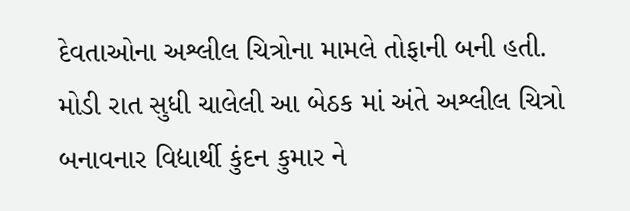દેવતાઓના અશ્લીલ ચિત્રોના મામલે તોફાની બની હતી. મોડી રાત સુધી ચાલેલી આ બેઠક માં અંતે અશ્લીલ ચિત્રો બનાવનાર વિદ્યાર્થી કુંદન કુમાર ને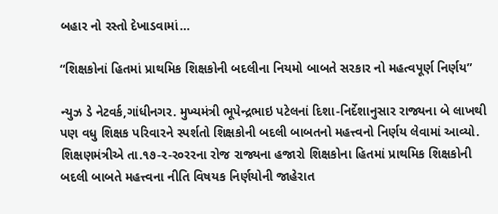બહાર નો રસ્તો દેખાડવામાં…

“શિક્ષકોનાં હિતમાં પ્રાથમિક શિક્ષકોની બદલીના નિયમો બાબતે સરકાર નો મહત્વપૂર્ણ નિર્ણય”

ન્યુઝ ડે નેટવર્ક,ગાંધીનગર. મુખ્યમંત્રી ભૂપેન્દ્રભાઇ પટેલનાં દિશા-નિર્દેશાનુસાર રાજ્યના બે લાખથી પણ વધુ શિક્ષક પરિવારને સ્પર્શતો શિક્ષકોની બદલી બાબતનો મહત્ત્વનો નિર્ણય લેવામાં આવ્યો. શિક્ષણમંત્રીએ તા.૧૭-ર-ર૦રરના રોજ રાજ્યના હજારો શિક્ષકોના હિતમાં પ્રાથમિક શિક્ષકોની બદલી બાબતે મહત્ત્વના નીતિ વિષયક નિર્ણયોની જાહેરાત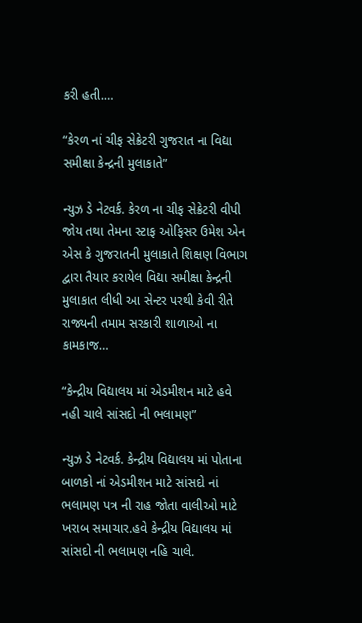કરી હતી.…

“કેરળ નાં ચીફ સેક્રેટરી ગુજરાત ના વિદ્યા સમીક્ષા કેન્દ્રની મુલાકાતે”

ન્યુઝ ડે નેટવર્ક. કેરળ ના ચીફ સેક્રેટરી વીપી જોય તથા તેમના સ્ટાફ ઓફિસર ઉમેશ એન એસ કે ગુજરાતની મુલાકાતે શિક્ષણ વિભાગ દ્વારા તૈયાર કરાયેલ વિદ્યા સમીક્ષા કેન્દ્રની મુલાકાત લીધી આ સેન્ટર પરથી કેવી રીતે રાજ્યની તમામ સરકારી શાળાઓ ના કામકાજ…

“કેન્દ્રીય વિદ્યાલય માં એડમીશન માટે હવે નહી ચાલે સાંસદો ની ભલામણ”

ન્યુઝ ડે નેટવર્ક. કેન્દ્રીય વિદ્યાલય માં પોતાના બાળકો નાં એડમીશન માટે સાંસદો નાં ભલામણ પત્ર ની રાહ જોતા વાલીઓ માટે ખરાબ સમાચાર.હવે કેન્દ્રીય વિદ્યાલય માં સાંસદો ની ભલામણ નહિ ચાલે.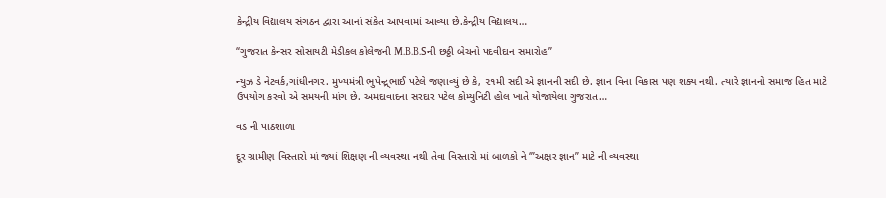કેન્દ્રીય વિદ્યાલય સંગઠન દ્વારા આનાં સંકેત આપવામાં આવ્યા છે.કેન્દ્રીય વિદ્યાલય…

“ગુજરાત કેન્સર સોસાયટી મેડીકલ કોલેજની M.B.B.Sની છઠ્ઠી બેચનો પદવીદાન સમારોહ”

ન્યુઝ ડે નેટવર્ક,ગાંધીનગર. મુખ્યમંત્રી ભુપેન્દ્ર્ભાઈ પટેલે જણાવ્યું છે કે, ૨૧મી સદી એ જ્ઞાનની સદી છે. જ્ઞાન વિના વિકાસ પણ શક્ય નથી. ત્યારે જ્ઞાનનો સમાજ હિત માટે ઉપયોગ કરવો એ સમયની માંગ છે. અમદાવાદના સરદાર પટેલ કોમ્યુનિટી હોલ ખાતે યોજાયેલા ગુજરાત…

વડ ની પાઠશાળા

દૂર ગ્રામીણ વિસ્તારો માં જ્યાં શિક્ષણ ની વ્યવસ્થા નથી તેવા વિસ્તારો માં બાળકો ને ‘”અક્ષર જ્ઞાન” માટે ની વ્યવસ્થા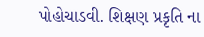પોહોચાડવી. શિક્ષણ પ્રકૃતિ ના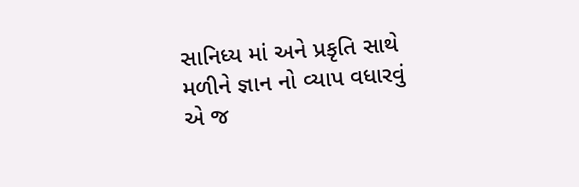સાનિધ્ય માં અને પ્રકૃતિ સાથે મળીને જ્ઞાન નો વ્યાપ વધારવું એ જ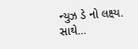ન્યુઝ ડે નો લક્ષ્ય. સાથે…